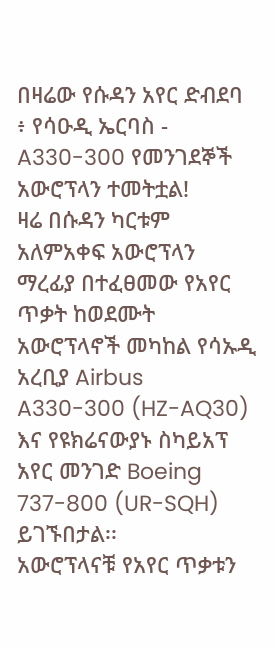በዛሬው የሱዳን አየር ድብደባ ፥ የሳዑዲ ኤርባስ - A330-300 የመንገደኞች አውሮፕላን ተመትቷል!
ዛሬ በሱዳን ካርቱም አለምአቀፍ አውሮፕላን ማረፊያ በተፈፀመው የአየር ጥቃት ከወደሙት አውሮፕላኖች መካከል የሳኡዲ አረቢያ Airbus A330-300 (HZ-AQ30) እና የዩክሬናውያኑ ስካይአፕ አየር መንገድ Boeing 737-800 (UR-SQH) ይገኙበታል፡፡
አውሮፕላናቹ የአየር ጥቃቱን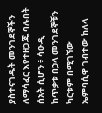ያስተናገዱት መንገደኞችን ለማሳፈር እየተዘጋጁ ባሉበት ሰአት ሲሆን ፥ ሳዑዲ ከጥቃቱ በኃላ መንገደኞቹን ካርቱም በሚገኘው ኤምባሲዋ ገብተው ከለላ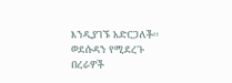እንዲያገኙ አድርጋለች፡፡
ወደሱዳን የሚደረጉ በረራዎች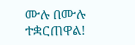ሙሉ በሙሉ ተቋርጠዋል!